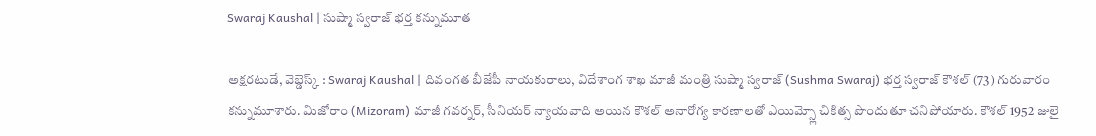Swaraj Kaushal | సుష్మా స్వరాజ్ భర్త కన్నుమూత

అక్షరటుడే, వెబ్డెస్క్ : Swaraj Kaushal | దివంగత బీజేపీ నాయకురాలు, విదేశాంగ శాఖ మాజీ మంత్రి సుష్మా స్వరాజ్ (Sushma Swaraj) భర్త స్వరాజ్ కౌశల్ (73) గురువారం కన్నుమూశారు. మిజోరాం (Mizoram) మాజీ గవర్నర్, సీనియర్ న్యాయవాది అయిన కౌశల్ అనారోగ్య కారణాలతో ఎయిమ్స్లో చికిత్స పొందుతూ చనిపోయారు. కౌశల్ 1952 జులై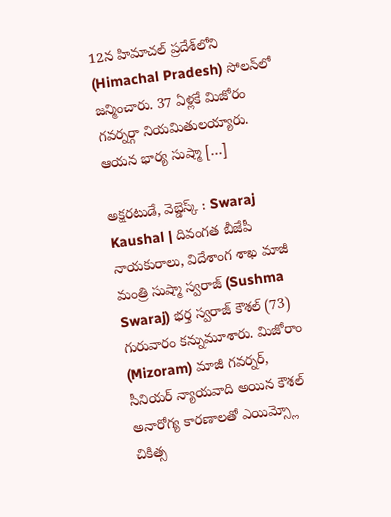12న హిమాచల్‌ ప్రదేశ్‌లోని (Himachal Pradesh) సోలన్‌లో జన్మించారు. 37 ఏళ్లకే మిజోరం గవర్నర్గా నియమితులయ్యారు. ఆయన భార్య సుష్మా […]

అక్షరటుడే, వెబ్డెస్క్ : Swaraj Kaushal | దివంగత బీజేపీ నాయకురాలు, విదేశాంగ శాఖ మాజీ మంత్రి సుష్మా స్వరాజ్ (Sushma Swaraj) భర్త స్వరాజ్ కౌశల్ (73) గురువారం కన్నుమూశారు. మిజోరాం (Mizoram) మాజీ గవర్నర్, సీనియర్ న్యాయవాది అయిన కౌశల్ అనారోగ్య కారణాలతో ఎయిమ్స్లో చికిత్స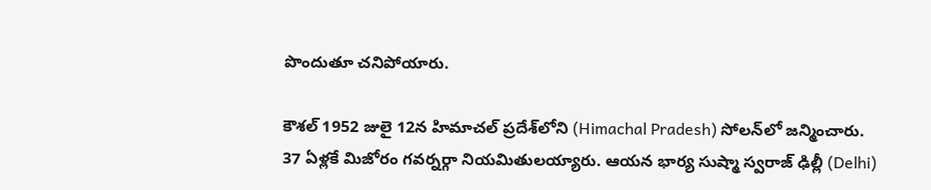పొందుతూ చనిపోయారు.

కౌశల్ 1952 జులై 12న హిమాచల్‌ ప్రదేశ్‌లోని (Himachal Pradesh) సోలన్‌లో జన్మించారు. 37 ఏళ్లకే మిజోరం గవర్నర్గా నియమితులయ్యారు. ఆయన భార్య సుష్మా స్వరాజ్‌ ఢిల్లీ (Delhi)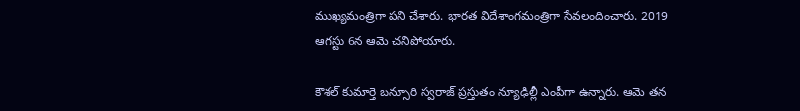ముఖ్యమంత్రిగా పని చేశారు. భారత విదేశాంగమంత్రిగా సేవలందించారు. 2019 ఆగస్టు 6న ఆమె చనిపోయారు.

కౌశల్ కుమార్తె బన్సూరి స్వరాజ్ ప్రస్తుతం న్యూఢిల్లీ ఎంపీగా ఉన్నారు. ఆమె తన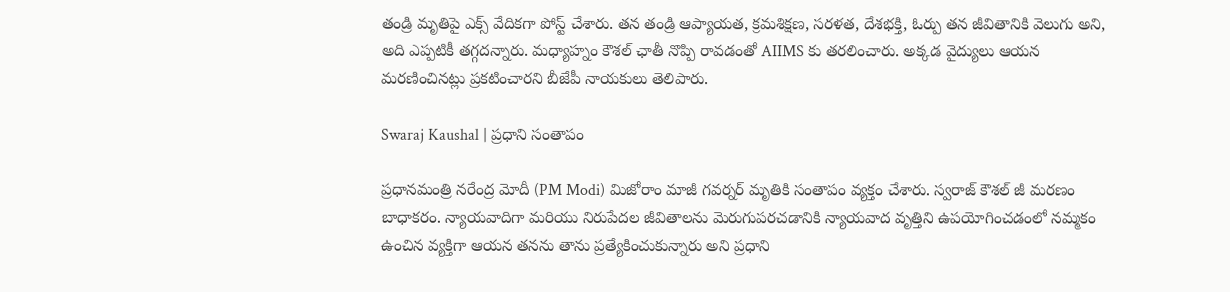తండ్రి మృతిపై ఎక్స్ వేదికగా పోస్ట్ చేశారు. తన తండ్రి ఆప్యాయత, క్రమశిక్షణ, సరళత, దేశభక్తి, ఓర్పు తన జీవితానికి వెలుగు అని, అది ఎప్పటికీ తగ్గదన్నారు. మధ్యాహ్నం కౌశల్ ఛాతీ నొప్పి రావడంతో AIIMS కు తరలించారు. అక్కడ వైద్యులు ఆయన మరణించినట్లు ప్రకటించారని బీజేపీ నాయకులు తెలిపారు.

Swaraj Kaushal | ప్రధాని సంతాపం

ప్రధానమంత్రి నరేంద్ర మోదీ (PM Modi) మిజోరాం మాజీ గవర్నర్ మృతికి సంతాపం వ్యక్తం చేశారు. స్వరాజ్ కౌశల్ జీ మరణం బాధాకరం. న్యాయవాదిగా మరియు నిరుపేదల జీవితాలను మెరుగుపరచడానికి న్యాయవాద వృత్తిని ఉపయోగించడంలో నమ్మకం ఉంచిన వ్యక్తిగా ఆయన తనను తాను ప్రత్యేకించుకున్నారు అని ప్రధాని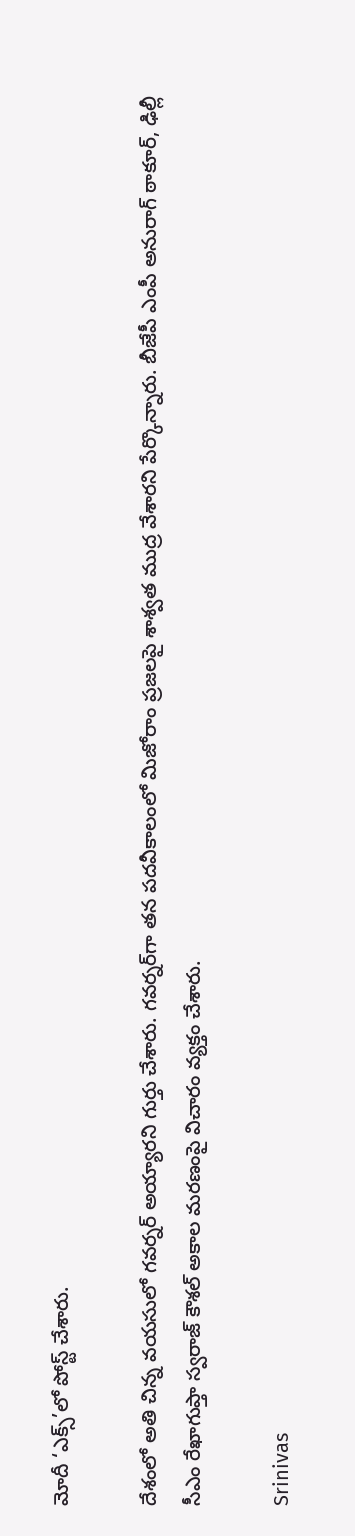మోదీ ‘ఎక్స్’లో పోస్ట్ చేశారు.

దేశంలో అతి చిన్న వయసులో గవర్నర్ అయ్యారని గుర్తు చేశారు. గవర్నర్‌గా తన పదవీకాలంలో మిజోరాం ప్రజలపై శాశ్వత ముద్ర వేశారని పేర్కొన్నారు. బీజేపీ ఎంపీ అనురాగ్ ఠాకూర్, ఢిల్లీ సీఎం రేఖాగుప్తా స్వరాజ్ కౌశల్ అకాల మరణంపై విచారం వ్యక్తం చేశారు.

Srinivas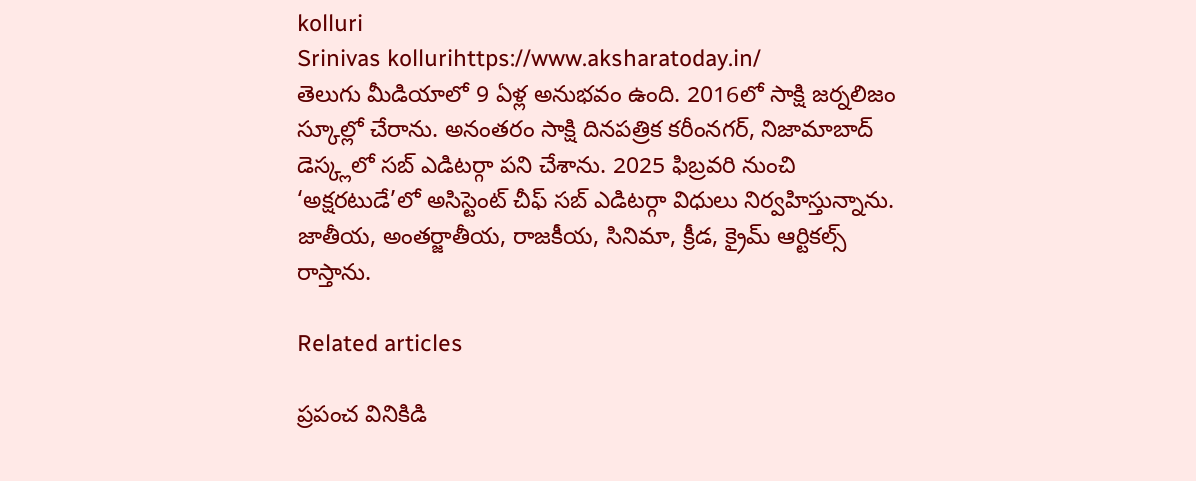kolluri
Srinivas kollurihttps://www.aksharatoday.in/
తెలుగు మీడియాలో 9 ఏళ్ల అనుభవం ఉంది. 2016లో సాక్షి జర్నలిజం స్కూల్లో చేరాను. అనంతరం సాక్షి దినపత్రిక కరీంనగర్, నిజామాబాద్ డెస్క్లలో సబ్ ఎడిటర్గా పని చేశాను. 2025 ఫిబ్రవరి నుంచి ‘అక్షరటుడే’లో అసిస్టెంట్ చీఫ్ సబ్ ఎడిటర్గా విధులు నిర్వహిస్తున్నాను. జాతీయ, అంతర్జాతీయ, రాజకీయ, సినిమా, క్రీడ, క్రైమ్ ఆర్టికల్స్ రాస్తాను.

Related articles

ప్రపంచ వినికిడి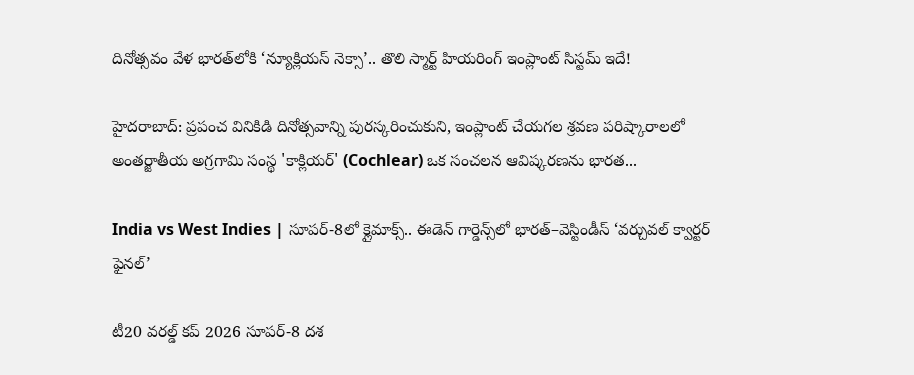దినోత్సవం వేళ భారత్‌లోకి ‘న్యూక్లియస్ నెక్సా’.. తొలి స్మార్ట్ హియరింగ్ ఇంప్లాంట్ సిస్టమ్ ఇదే!

హైదరాబాద్: ప్రపంచ వినికిడి దినోత్సవాన్ని పురస్కరించుకుని, ఇంప్లాంట్ చేయగల శ్రవణ పరిష్కారాలలో అంతర్జాతీయ అగ్రగామి సంస్థ 'కాక్లియర్' (Cochlear) ఒక సంచలన ఆవిష్కరణను భారత...

India vs West Indies | సూపర్-8లో క్లైమాక్స్.. ఈడెన్ గార్డెన్స్‌లో భారత్–వెస్టిండీస్ ‘వర్చువల్ క్వార్టర్ ఫైనల్’

టీ20 వరల్డ్ కప్ 2026 సూపర్-8 దశ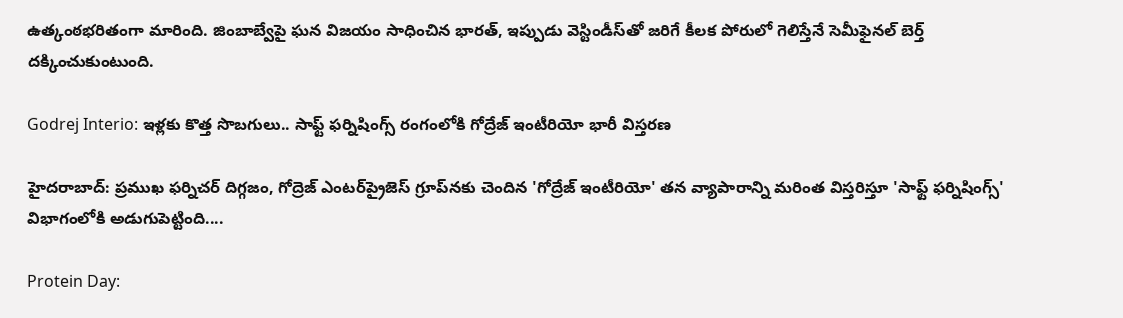ఉత్కంఠభరితంగా మారింది. జింబాబ్వేపై ఘన విజయం సాధించిన భారత్, ఇప్పుడు వెస్టిండీస్‌తో జరిగే కీలక పోరులో గెలిస్తేనే సెమీఫైనల్ బెర్త్ దక్కించుకుంటుంది.

Godrej Interio: ఇళ్లకు కొత్త సొబగులు.. సాఫ్ట్ ఫర్నిషింగ్స్ రంగంలోకి గోద్రేజ్ ఇంటీరియో భారీ విస్తరణ

హైదరాబాద్: ప్రముఖ ఫర్నిచర్ దిగ్గజం, గోద్రెజ్ ఎంటర్‌ప్రైజెస్ గ్రూప్‌నకు చెందిన 'గోద్రేజ్ ఇంటీరియో' తన వ్యాపారాన్ని మరింత విస్తరిస్తూ 'సాఫ్ట్ ఫర్నిషింగ్స్' విభాగంలోకి అడుగుపెట్టింది....

Protein Day: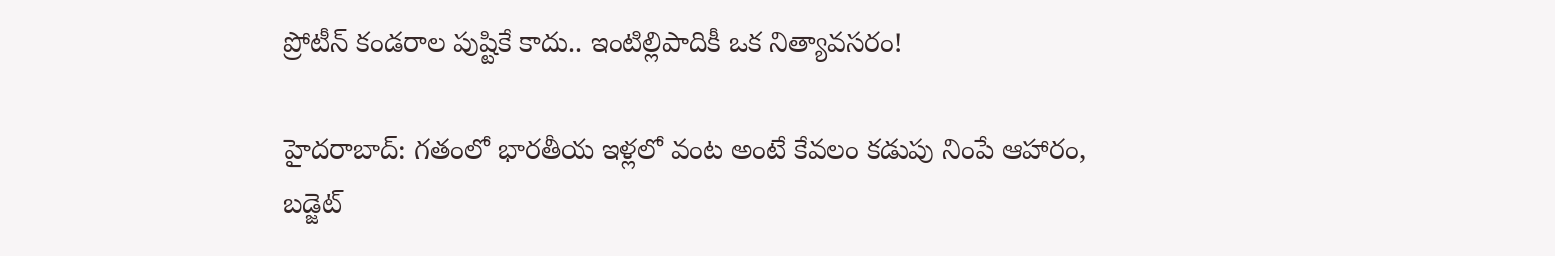ప్రోటీన్ కండరాల పుష్టికే కాదు.. ఇంటిల్లిపాదికీ ఒక నిత్యావసరం!

హైదరాబాద్: గతంలో భారతీయ ఇళ్లలో వంట అంటే కేవలం కడుపు నింపే ఆహారం, బడ్జెట్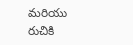మరియు రుచికి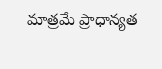మాత్రమే ప్రాధాన్యత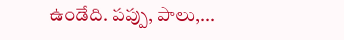ఉండేది. పప్పు, పాలు,...